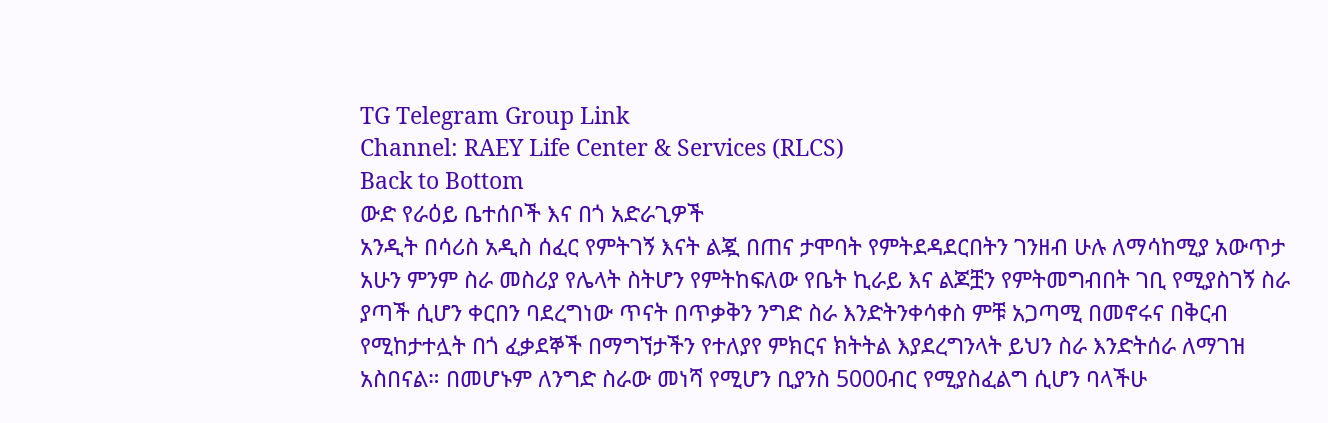TG Telegram Group Link
Channel: RAEY Life Center & Services (RLCS)
Back to Bottom
ውድ የራዕይ ቤተሰቦች እና በጎ አድራጊዎች
አንዲት በሳሪስ አዲስ ሰፈር የምትገኝ እናት ልጇ በጠና ታሞባት የምትደዳደርበትን ገንዘብ ሁሉ ለማሳከሚያ አውጥታ አሁን ምንም ስራ መስሪያ የሌላት ስትሆን የምትከፍለው የቤት ኪራይ እና ልጆቿን የምትመግብበት ገቢ የሚያስገኝ ስራ ያጣች ሲሆን ቀርበን ባደረግነው ጥናት በጥቃቅን ንግድ ስራ እንድትንቀሳቀስ ምቹ አጋጣሚ በመኖሩና በቅርብ የሚከታተሏት በጎ ፈቃደኞች በማግኘታችን የተለያየ ምክርና ክትትል እያደረግንላት ይህን ስራ እንድትሰራ ለማገዝ አስበናል። በመሆኑም ለንግድ ስራው መነሻ የሚሆን ቢያንስ 5000ብር የሚያስፈልግ ሲሆን ባላችሁ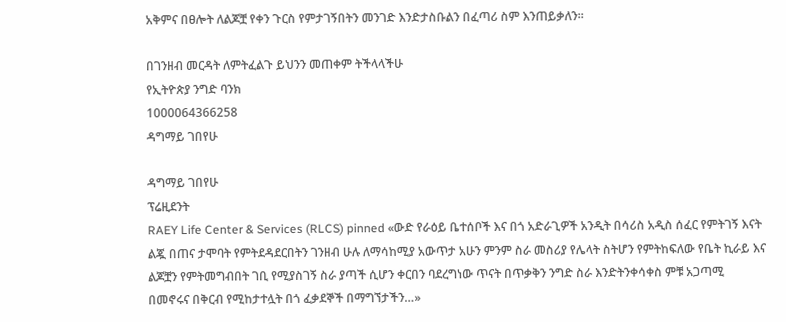አቅምና በፀሎት ለልጆቿ የቀን ጉርስ የምታገኝበትን መንገድ እንድታስቡልን በፈጣሪ ስም እንጠይቃለን።

በገንዘብ መርዳት ለምትፈልጉ ይህንን መጠቀም ትችላላችሁ
የኢትዮጵያ ንግድ ባንክ
1000064366258
ዳግማይ ገበየሁ

ዳግማይ ገበየሁ
ፕሬዚደንት
RAEY Life Center & Services (RLCS) pinned «ውድ የራዕይ ቤተሰቦች እና በጎ አድራጊዎች አንዲት በሳሪስ አዲስ ሰፈር የምትገኝ እናት ልጇ በጠና ታሞባት የምትደዳደርበትን ገንዘብ ሁሉ ለማሳከሚያ አውጥታ አሁን ምንም ስራ መስሪያ የሌላት ስትሆን የምትከፍለው የቤት ኪራይ እና ልጆቿን የምትመግብበት ገቢ የሚያስገኝ ስራ ያጣች ሲሆን ቀርበን ባደረግነው ጥናት በጥቃቅን ንግድ ስራ እንድትንቀሳቀስ ምቹ አጋጣሚ በመኖሩና በቅርብ የሚከታተሏት በጎ ፈቃደኞች በማግኘታችን…»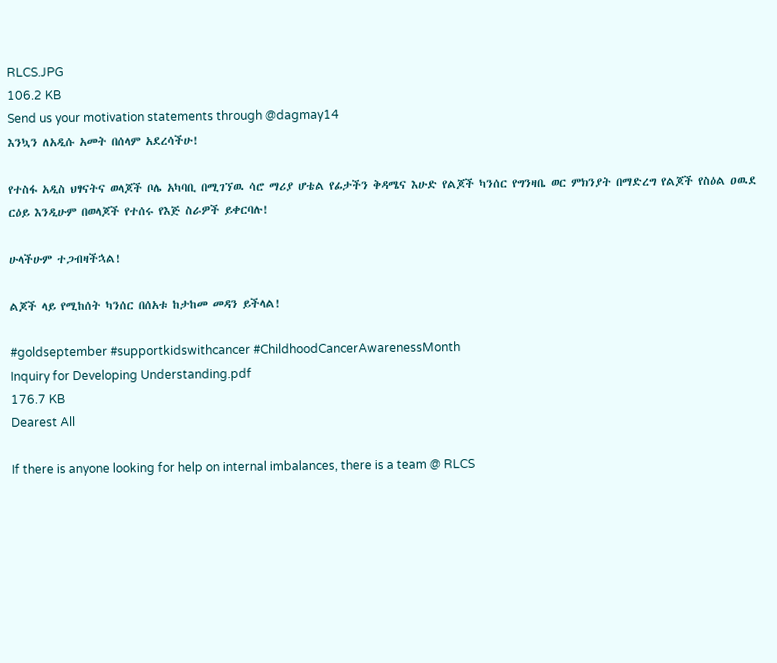RLCS.JPG
106.2 KB
Send us your motivation statements through @dagmay14
እንኳን ለአዲሱ አመት በሰላም አደረሳችሁ!

የተስፋ አዲስ ህፃናትና ወላጆች ቦሌ አካባቢ በሚገኘዉ ሳሮ ማሪያ ሆቴል የፊታችን ቅዳሜና እሁድ የልጆች ካንሰር የግንዛቤ ወር ምክንያት በማድረግ የልጆች የስዕል ዐዉደ ርዕይ እንዲሁም በወላጆች የተሰሩ የእጅ ስራዎች ይቀርባሉ!

ሁላችሁም ተጋብዛችኋል!

ልጆች ላይ የሚከሰት ካንሰር በሰአቱ ከታከመ መዳን ይችላል!

#goldseptember #supportkidswithcancer #ChildhoodCancerAwarenessMonth
Inquiry for Developing Understanding.pdf
176.7 KB
Dearest All

If there is anyone looking for help on internal imbalances, there is a team @ RLCS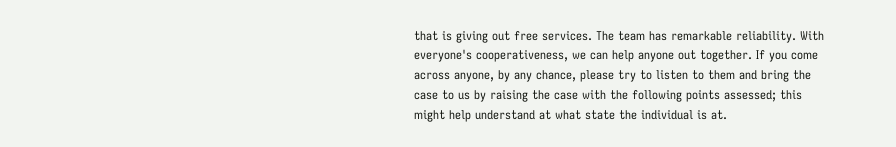that is giving out free services. The team has remarkable reliability. With everyone's cooperativeness, we can help anyone out together. If you come across anyone, by any chance, please try to listen to them and bring the case to us by raising the case with the following points assessed; this might help understand at what state the individual is at.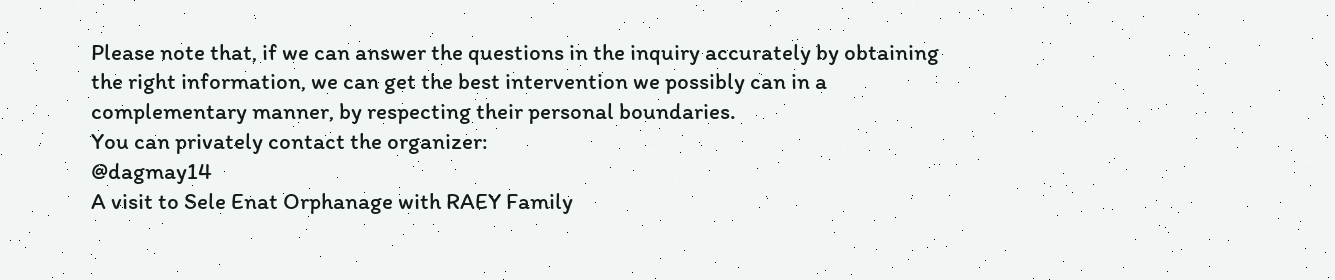Please note that, if we can answer the questions in the inquiry accurately by obtaining the right information, we can get the best intervention we possibly can in a complementary manner, by respecting their personal boundaries.
You can privately contact the organizer:
@dagmay14
A visit to Sele Enat Orphanage with RAEY Family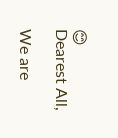😊
Dearest All,

We are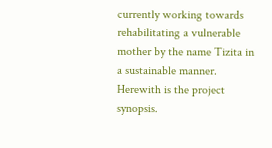currently working towards rehabilitating a vulnerable mother by the name Tizita in a sustainable manner. Herewith is the project synopsis.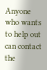Anyone who wants to help out can contact the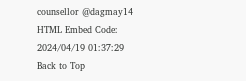counsellor @dagmay14
HTML Embed Code:
2024/04/19 01:37:29
Back to Top